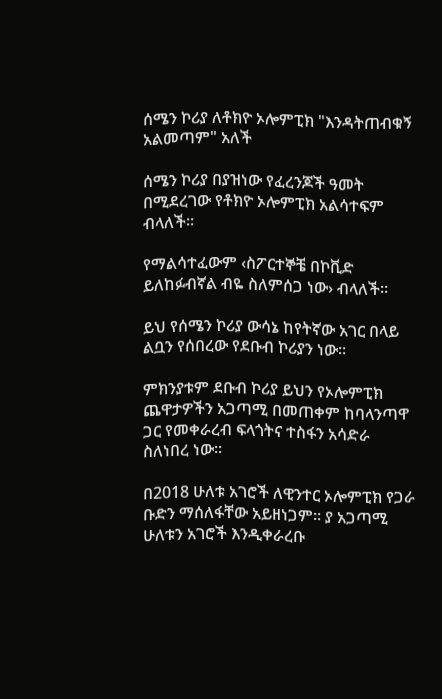ሰሜን ኮሪያ ለቶክዮ ኦሎምፒክ "እንዳትጠብቁኝ አልመጣም" አለች

ሰሜን ኮሪያ በያዝነው የፈረንጆች ዓመት በሚደረገው የቶክዮ ኦሎምፒክ አልሳተፍም ብላለች፡፡

የማልሳተፈውም ‹ስፖርተኞቼ በኮቪድ ይለከፉብኛል ብዬ ስለምሰጋ ነው› ብላለች፡፡

ይህ የሰሜን ኮሪያ ውሳኔ ከየትኛው አገር በላይ ልቧን የሰበረው የደቡብ ኮሪያን ነው፡፡

ምክንያቱም ደቡብ ኮሪያ ይህን የኦሎምፒክ ጨዋታዎችን አጋጣሚ በመጠቀም ከባላንጣዋ ጋር የመቀራረብ ፍላጎትና ተስፋን አሳድራ ስለነበረ ነው፡፡

በ2018 ሁለቱ አገሮች ለዊንተር ኦሎምፒክ የጋራ ቡድን ማሰለፋቸው አይዘነጋም፡፡ ያ አጋጣሚ ሁለቱን አገሮች እንዲቀራረቡ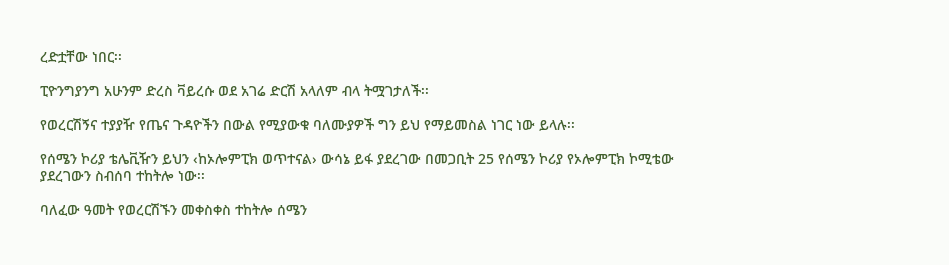ረድቷቸው ነበር፡፡

ፒዮንግያንግ አሁንም ድረስ ቫይረሱ ወደ አገሬ ድርሽ አላለም ብላ ትሟገታለች፡፡

የወረርሽኝና ተያያዥ የጤና ጉዳዮችን በውል የሚያውቁ ባለሙያዎች ግን ይህ የማይመስል ነገር ነው ይላሉ፡፡

የሰሜን ኮሪያ ቴሌቪዥን ይህን ‹ከኦሎምፒክ ወጥተናል› ውሳኔ ይፋ ያደረገው በመጋቢት 25 የሰሜን ኮሪያ የኦሎምፒክ ኮሚቴው ያደረገውን ስብሰባ ተከትሎ ነው፡፡

ባለፈው ዓመት የወረርሽኙን መቀስቀስ ተከትሎ ሰሜን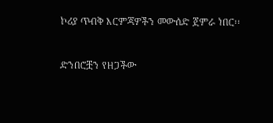ኮሪያ ጥብቅ እርምጃዎችን መውሰድ ጀምራ ነበር፡፡

ድንበሮቿን የዘጋችው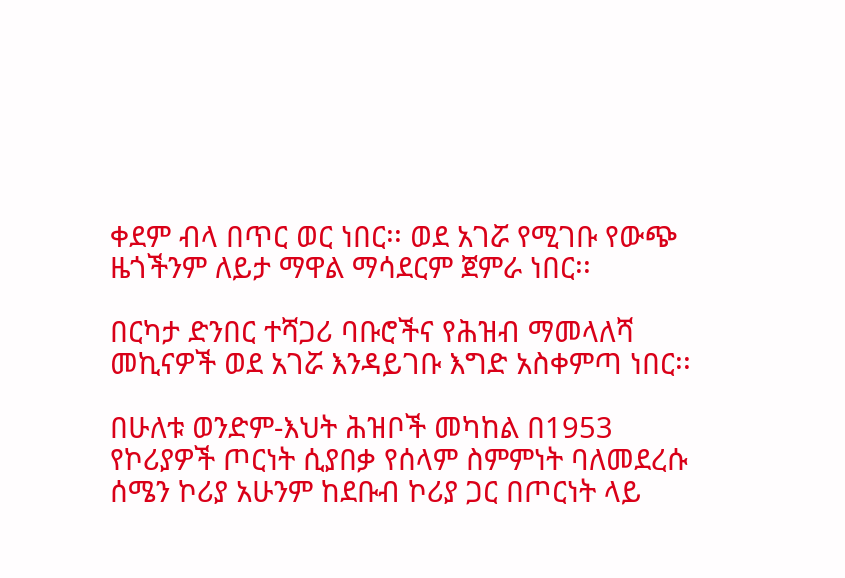ቀደም ብላ በጥር ወር ነበር፡፡ ወደ አገሯ የሚገቡ የውጭ ዜጎችንም ለይታ ማዋል ማሳደርም ጀምራ ነበር፡፡

በርካታ ድንበር ተሻጋሪ ባቡሮችና የሕዝብ ማመላለሻ መኪናዎች ወደ አገሯ እንዳይገቡ እግድ አስቀምጣ ነበር፡፡

በሁለቱ ወንድም-እህት ሕዝቦች መካከል በ1953 የኮሪያዎች ጦርነት ሲያበቃ የሰላም ስምምነት ባለመደረሱ ሰሜን ኮሪያ አሁንም ከደቡብ ኮሪያ ጋር በጦርነት ላይ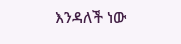እንዳለች ነው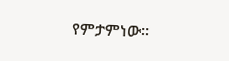የምታምነው፡፡